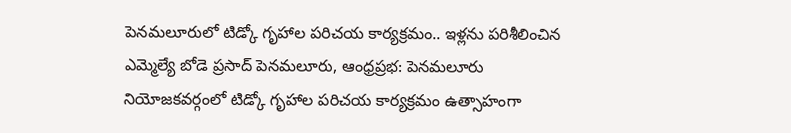పెనమలూరులో టిడ్కో గృహాల పరిచయ కార్యక్రమం.. ఇళ్లను పరిశీలించిన ఎమ్మెల్యే బోడె ప్రసాద్ పెనమలూరు, ఆంధ్రప్రభ: పెనమలూరు నియోజకవర్గంలో టిడ్కో గృహాల పరిచయ కార్యక్రమం ఉత్సాహంగా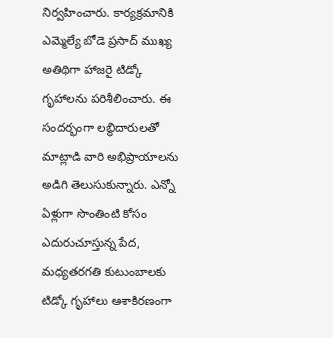నిర్వహించారు. కార్యక్రమానికి ఎమ్మెల్యే బోడె ప్రసాద్ ముఖ్య అతిథిగా హాజరై టిడ్కో గృహాలను పరిశీలించారు. ఈ సందర్భంగా లబ్ధిదారులతో మాట్లాడి వారి అభిప్రాయాలను అడిగి తెలుసుకున్నారు. ఎన్నో ఏళ్లుగా సొంతింటి కోసం ఎదురుచూస్తున్న పేద, మధ్యతరగతి కుటుంబాలకు టిడ్కో గృహాలు ఆశాకిరణంగా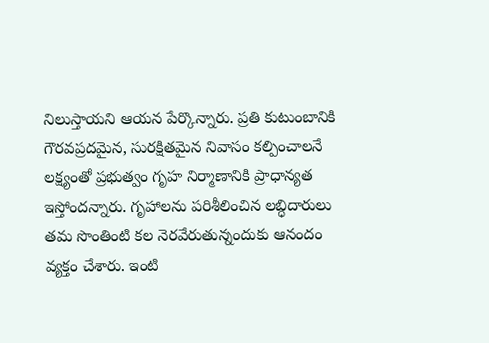నిలుస్తాయని ఆయన పేర్కొన్నారు. ప్రతి కుటుంబానికి గౌరవప్రదమైన, సురక్షితమైన నివాసం కల్పించాలనే లక్ష్యంతో ప్రభుత్వం గృహ నిర్మాణానికి ప్రాధాన్యత ఇస్తోందన్నారు. గృహాలను పరిశీలించిన లబ్ధిదారులు తమ సొంతింటి కల నెరవేరుతున్నందుకు ఆనందం వ్యక్తం చేశారు. ఇంటి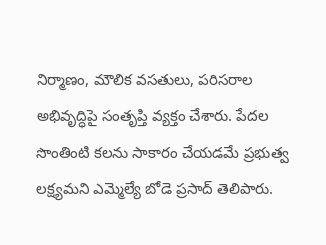నిర్మాణం, మౌలిక వసతులు, పరిసరాల అభివృద్ధిపై సంతృప్తి వ్యక్తం చేశారు. పేదల సొంతింటి కలను సాకారం చేయడమే ప్రభుత్వ లక్ష్యమని ఎమ్మెల్యే బోడె ప్రసాద్ తెలిపారు.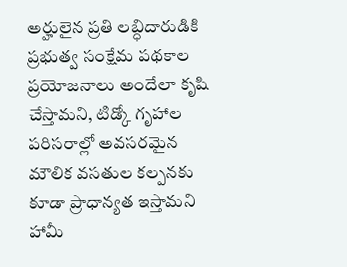అర్హులైన ప్రతి లబ్ధిదారుడికి ప్రభుత్వ సంక్షేమ పథకాల ప్రయోజనాలు అందేలా కృషి చేస్తామని, టిడ్కో గృహాల పరిసరాల్లో అవసరమైన మౌలిక వసతుల కల్పనకు కూడా ప్రాధాన్యత ఇస్తామని హామీ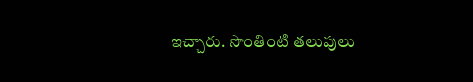ఇచ్చారు. సొంతింటి తలుపులు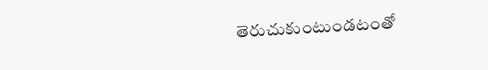తెరుచుకుంటుండటంతో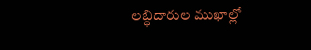లబ్ధిదారుల ముఖాల్లో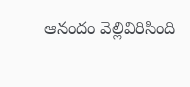ఆనందం వెల్లివిరిసింది